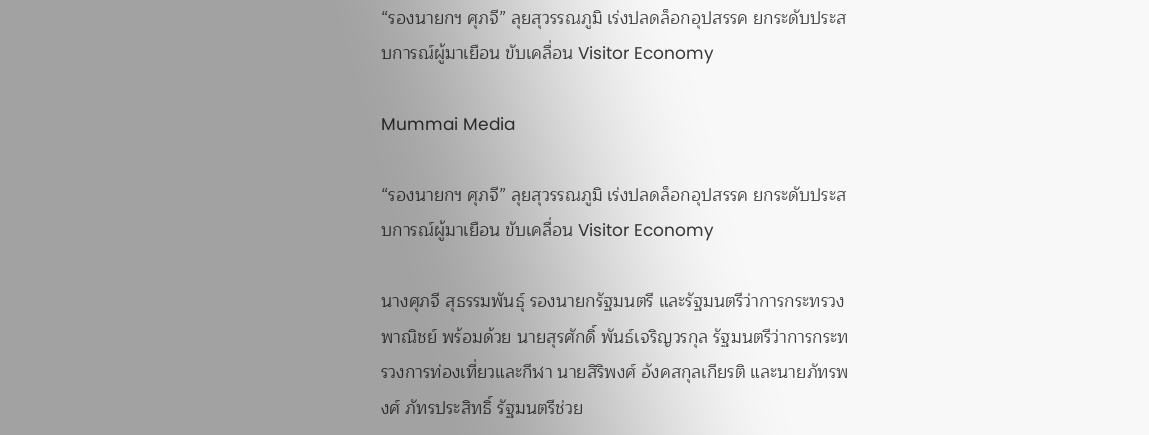“รองนายกฯ ศุภจี” ลุยสุวรรณภูมิ เร่งปลดล็อกอุปสรรค ยกระดับประสบการณ์ผู้มาเยือน ขับเคลื่อน Visitor Economy

Mummai Media

“รองนายกฯ ศุภจี” ลุยสุวรรณภูมิ เร่งปลดล็อกอุปสรรค ยกระดับประสบการณ์ผู้มาเยือน ขับเคลื่อน Visitor Economy

นางศุภจี สุธรรมพันธุ์ รองนายกรัฐมนตรี และรัฐมนตรีว่าการกระทรวงพาณิชย์ พร้อมด้วย นายสุรศักดิ์ พันธ์เจริญวรกุล รัฐมนตรีว่าการกระทรวงการท่องเที่ยวและกีฬา นายสิริพงศ์ อังคสกุลเกียรติ และนายภัทรพงศ์ ภัทรประสิทธิ์ รัฐมนตรีช่วย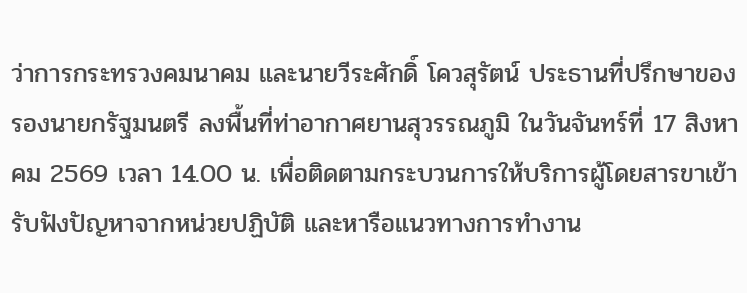ว่าการกระทรวงคมนาคม และนายวีระศักดิ์ โควสุรัตน์ ประธานที่ปรึกษาของรองนายกรัฐมนตรี ลงพื้นที่ท่าอากาศยานสุวรรณภูมิ ในวันจันทร์ที่ 17 สิงหาคม 2569 เวลา 14.00 น. เพื่อติดตามกระบวนการให้บริการผู้โดยสารขาเข้า รับฟังปัญหาจากหน่วยปฏิบัติ และหารือแนวทางการทำงาน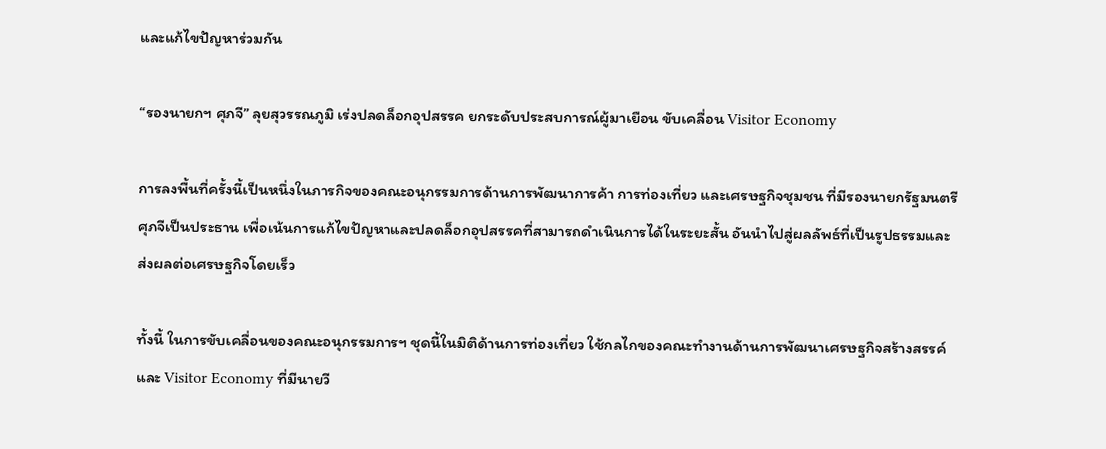และแก้ไขปัญหาร่วมกัน

“รองนายกฯ ศุภจี” ลุยสุวรรณภูมิ เร่งปลดล็อกอุปสรรค ยกระดับประสบการณ์ผู้มาเยือน ขับเคลื่อน Visitor Economy

การลงพื้นที่ครั้งนี้เป็นหนึ่งในภารกิจของคณะอนุกรรมการด้านการพัฒนาการค้า การท่องเที่ยว และเศรษฐกิจชุมชน ที่มีรองนายกรัฐมนตรีศุภจีเป็นประธาน เพื่อเน้นการแก้ไขปัญหาและปลดล็อกอุปสรรคที่สามารถดำเนินการได้ในระยะสั้น อันนำไปสู่ผลลัพธ์ที่เป็นรูปธรรมและส่งผลต่อเศรษฐกิจโดยเร็ว

ทั้งนี้ ในการขับเคลื่อนของคณะอนุกรรมการฯ ชุดนี้ในมิติด้านการท่องเที่ยว ใช้กลไกของคณะทำงานด้านการพัฒนาเศรษฐกิจสร้างสรรค์และ Visitor Economy ที่มีนายวี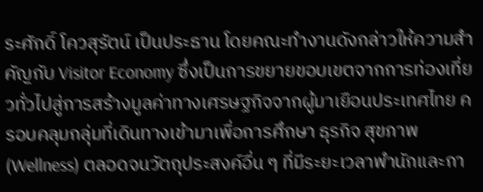ระศักดิ์ โควสุรัตน์ เป็นประธาน โดยคณะทำงานดังกล่าวให้ความสำคัญกับ Visitor Economy ซึ่งเป็นการขยายขอบเขตจากการท่องเที่ยวทั่วไปสู่การสร้างมูลค่าทางเศรษฐกิจจากผู้มาเยือนประเทศไทย ครอบคลุมกลุ่มที่เดินทางเข้ามาเพื่อการศึกษา ธุรกิจ สุขภาพ (Wellness) ตลอดจนวัตถุประสงค์อื่น ๆ ที่มีระยะเวลาพำนักและกา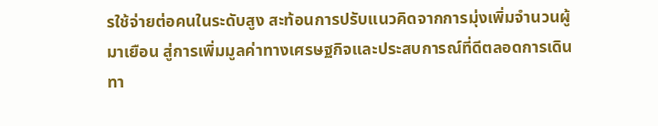รใช้จ่ายต่อคนในระดับสูง สะท้อนการปรับแนวคิดจากการมุ่งเพิ่มจำนวนผู้มาเยือน สู่การเพิ่มมูลค่าทางเศรษฐกิจและประสบการณ์ที่ดีตลอดการเดินทา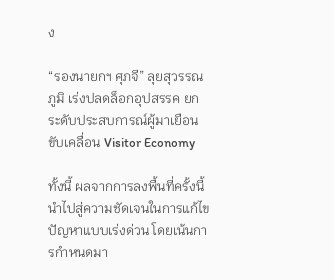ง

“รองนายกฯ ศุภจี” ลุยสุวรรณภูมิ เร่งปลดล็อกอุปสรรค ยกระดับประสบการณ์ผู้มาเยือน ขับเคลื่อน Visitor Economy

ทั้งนี้ ผลจากการลงพื้นที่ครั้งนี้นำไปสู่ความชัดเจนในการแก้ไขปัญหาแบบเร่งด่วน โดยเน้นการกำหนดมา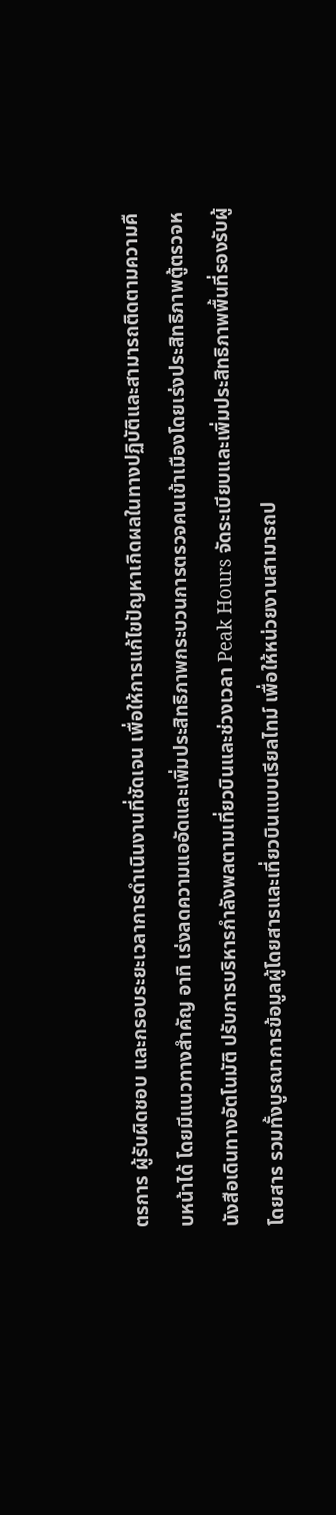ตรการ ผู้รับผิดชอบ และกรอบระยะเวลาการดำเนินงานที่ชัดเจน เพื่อให้การแก้ไขปัญหาเกิดผลในทางปฏิบัติและสามารถติดตามความคืบหน้าได้ โดยมีแนวทางสำคัญ อาทิ เร่งลดความแออัดและเพิ่มประสิทธิภาพกระบวนการตรวจคนเข้าเมืองโดยเร่งประสิทธิภาพตู้ตรวจหนังสือเดินทางอัตโนมัติ ปรับการบริหารกำลังพลตามเที่ยวบินและช่วงเวลา Peak Hours จัดระเบียบและเพิ่มประสิทธิภาพพื้นที่รองรับผู้โดยสาร รวมทั้งบูรณาการข้อมูลผู้โดยสารและเที่ยวบินแบบเรียลไทม์ เพื่อให้หน่วยงานสามารถป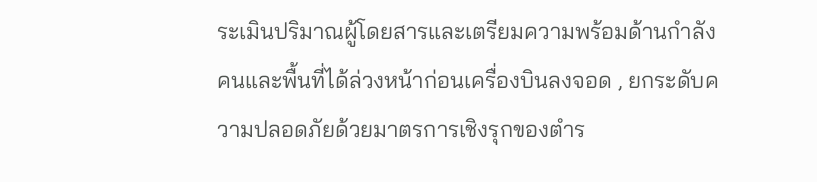ระเมินปริมาณผู้โดยสารและเตรียมความพร้อมด้านกำลังคนและพื้นที่ได้ล่วงหน้าก่อนเครื่องบินลงจอด , ยกระดับความปลอดภัยด้วยมาตรการเชิงรุกของตำร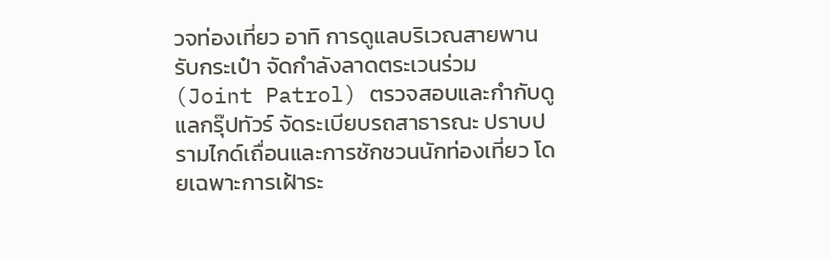วจท่องเที่ยว อาทิ การดูแลบริเวณสายพานรับกระเป๋า จัดกำลังลาดตระเวนร่วม (Joint Patrol) ตรวจสอบและกำกับดูแลกรุ๊ปทัวร์ จัดระเบียบรถสาธารณะ ปราบปรามไกด์เถื่อนและการชักชวนนักท่องเที่ยว โดยเฉพาะการเฝ้าระ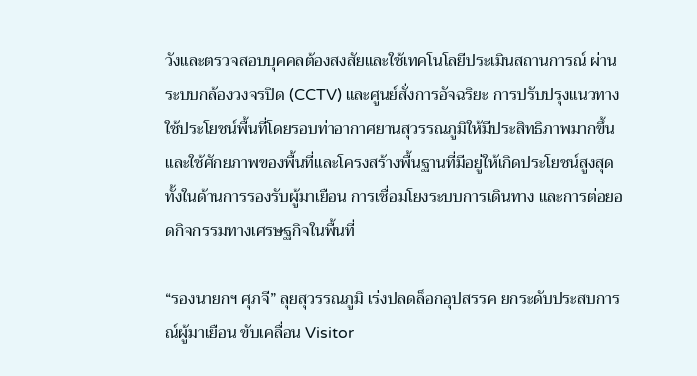วังและตรวจสอบบุคคลต้องสงสัยและใช้เทคโนโลยีประเมินสถานการณ์ ผ่านระบบกล้องวงจรปิด (CCTV) และศูนย์สั่งการอัจฉริยะ การปรับปรุงแนวทางใช้ประโยชน์พื้นที่โดยรอบท่าอากาศยานสุวรรณภูมิให้มีประสิทธิภาพมากขึ้นและใช้ศักยภาพของพื้นที่และโครงสร้างพื้นฐานที่มีอยู่ให้เกิดประโยชน์สูงสุด ทั้งในด้านการรองรับผู้มาเยือน การเชื่อมโยงระบบการเดินทาง และการต่อยอดกิจกรรมทางเศรษฐกิจในพื้นที่

“รองนายกฯ ศุภจี” ลุยสุวรรณภูมิ เร่งปลดล็อกอุปสรรค ยกระดับประสบการณ์ผู้มาเยือน ขับเคลื่อน Visitor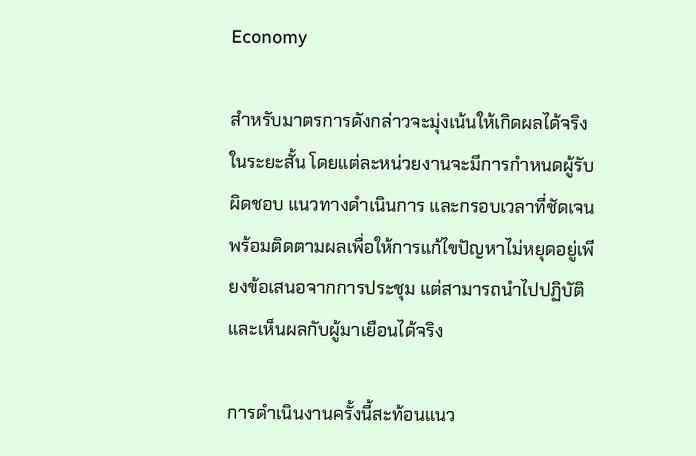Economy

สำหรับมาตรการดังกล่าวจะมุ่งเน้นให้เกิดผลได้จริงในระยะสั้น โดยแต่ละหน่วยงานจะมีการกำหนดผู้รับผิดชอบ แนวทางดำเนินการ และกรอบเวลาที่ชัดเจน พร้อมติดตามผลเพื่อให้การแก้ไขปัญหาไม่หยุดอยู่เพียงข้อเสนอจากการประชุม แต่สามารถนำไปปฏิบัติและเห็นผลกับผู้มาเยือนได้จริง

การดำเนินงานครั้งนี้สะท้อนแนว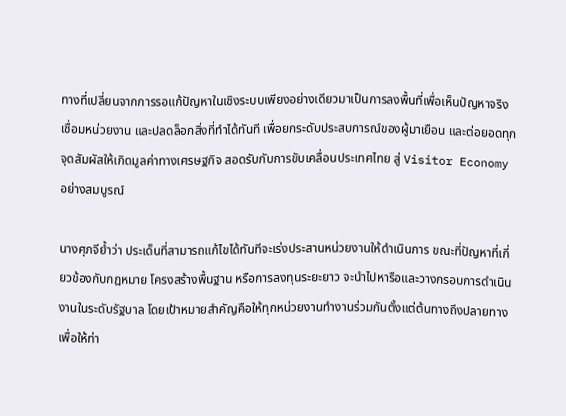ทางที่เปลี่ยนจากการรอแก้ปัญหาในเชิงระบบเพียงอย่างเดียวมาเป็นการลงพื้นที่เพื่อเห็นปัญหาจริง เชื่อมหน่วยงาน และปลดล็อกสิ่งที่ทำได้ทันที เพื่อยกระดับประสบการณ์ของผู้มาเยือน และต่อยอดทุกจุดสัมผัสให้เกิดมูลค่าทางเศรษฐกิจ สอดรับกับการขับเคลื่อนประเทศไทย สู่ Visitor Economy อย่างสมบูรณ์

นางศุภจีย้ำว่า ประเด็นที่สามารถแก้ไขได้ทันทีจะเร่งประสานหน่วยงานให้ดำเนินการ ขณะที่ปัญหาที่เกี่ยวข้องกับกฎหมาย โครงสร้างพื้นฐาน หรือการลงทุนระยะยาว จะนำไปหารือและวางกรอบการดำเนินงานในระดับรัฐบาล โดยเป้าหมายสำคัญคือให้ทุกหน่วยงานทำงานร่วมกันตั้งแต่ต้นทางถึงปลายทาง เพื่อให้ท่า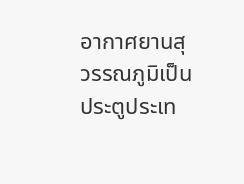อากาศยานสุวรรณภูมิเป็นประตูประเท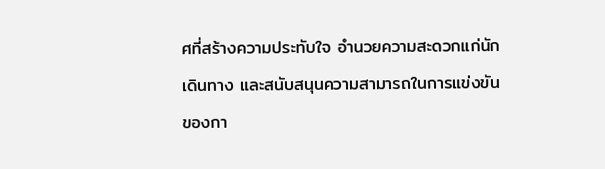ศที่สร้างความประทับใจ อำนวยความสะดวกแก่นักเดินทาง และสนับสนุนความสามารถในการแข่งขันของกา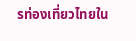รท่องเที่ยวไทยใน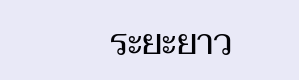ระยะยาว